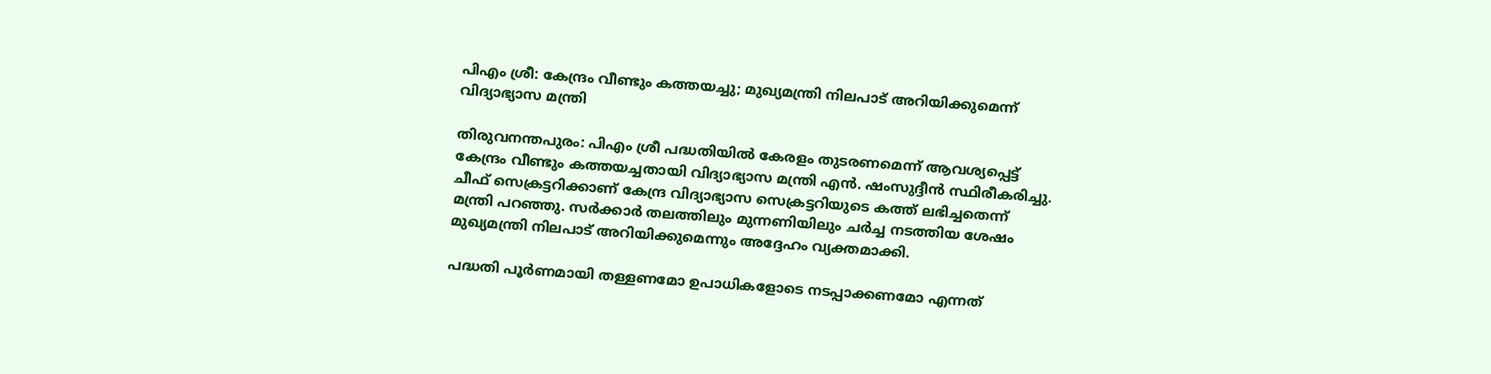പിഎം ശ്രീ: കേന്ദ്രം വീണ്ടും കത്തയച്ചു; മുഖ്യമന്ത്രി നിലപാട് അറിയിക്കുമെന്ന് വിദ്യാഭ്യാസ മന്ത്രി

തിരുവനന്തപുരം: പിഎം ശ്രീ പദ്ധതിയിൽ കേരളം തുടരണമെന്ന് ആവശ്യപ്പെട്ട് കേന്ദ്രം വീണ്ടും കത്തയച്ചതായി വിദ്യാഭ്യാസ മന്ത്രി എൻ. ഷംസുദ്ദീൻ സ്ഥിരീകരിച്ചു. ചീഫ് സെക്രട്ടറിക്കാണ് കേന്ദ്ര വിദ്യാഭ്യാസ സെക്രട്ടറിയുടെ കത്ത് ലഭിച്ചതെന്ന് മന്ത്രി പറഞ്ഞു. സർക്കാർ തലത്തിലും മുന്നണിയിലും ചർച്ച നടത്തിയ ശേഷം മുഖ്യമന്ത്രി നിലപാട് അറിയിക്കുമെന്നും അദ്ദേഹം വ്യക്തമാക്കി.

പദ്ധതി പൂർണമായി തള്ളണമോ ഉപാധികളോടെ നടപ്പാക്കണമോ എന്നത്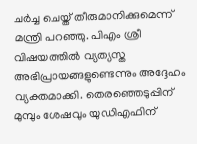ചർച്ച ചെയ്ത് തീരുമാനിക്കുമെന്ന് മന്ത്രി പറഞ്ഞു. പിഎം ശ്രീ വിഷയത്തിൽ വ്യത്യസ്ത അഭിപ്രായങ്ങളുണ്ടെന്നും അദ്ദേഹം വ്യക്തമാക്കി. തെരഞ്ഞെടുപ്പിന് മുമ്പും ശേഷവും യുഡിഎഫിന്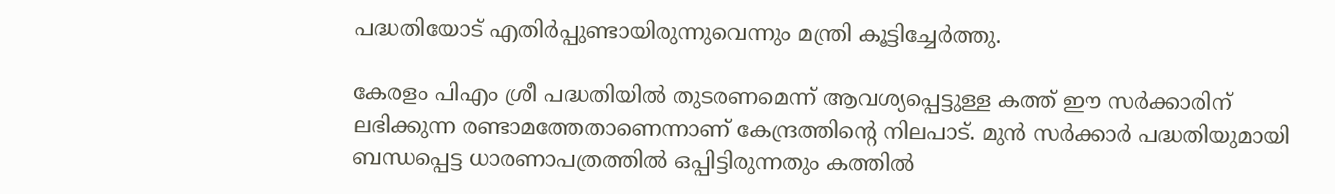പദ്ധതിയോട് എതിർപ്പുണ്ടായിരുന്നുവെന്നും മന്ത്രി കൂട്ടിച്ചേർത്തു.

കേരളം പിഎം ശ്രീ പദ്ധതിയിൽ തുടരണമെന്ന് ആവശ്യപ്പെട്ടുള്ള കത്ത് ഈ സർക്കാരിന് ലഭിക്കുന്ന രണ്ടാമത്തേതാണെന്നാണ് കേന്ദ്രത്തിന്റെ നിലപാട്. മുൻ സർക്കാർ പദ്ധതിയുമായി ബന്ധപ്പെട്ട ധാരണാപത്രത്തിൽ ഒപ്പിട്ടിരുന്നതും കത്തിൽ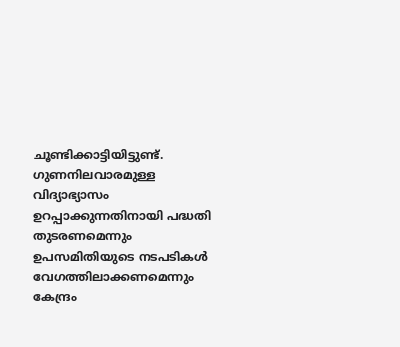ചൂണ്ടിക്കാട്ടിയിട്ടുണ്ട്. ഗുണനിലവാരമുള്ള വിദ്യാഭ്യാസം ഉറപ്പാക്കുന്നതിനായി പദ്ധതി തുടരണമെന്നും ഉപസമിതിയുടെ നടപടികൾ വേഗത്തിലാക്കണമെന്നും കേന്ദ്രം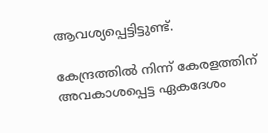ആവശ്യപ്പെട്ടിട്ടുണ്ട്.

കേന്ദ്രത്തിൽ നിന്ന് കേരളത്തിന് അവകാശപ്പെട്ട ഏകദേശം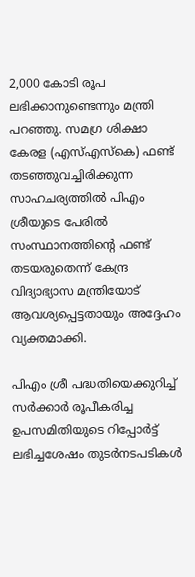2,000 കോടി രൂപ ലഭിക്കാനുണ്ടെന്നും മന്ത്രി പറഞ്ഞു. സമഗ്ര ശിക്ഷാ കേരള (എസ്എസ്‌കെ) ഫണ്ട് തടഞ്ഞുവച്ചിരിക്കുന്ന സാഹചര്യത്തിൽ പിഎം ശ്രീയുടെ പേരിൽ സംസ്ഥാനത്തിന്റെ ഫണ്ട് തടയരുതെന്ന് കേന്ദ്ര വിദ്യാഭ്യാസ മന്ത്രിയോട് ആവശ്യപ്പെട്ടതായും അദ്ദേഹം വ്യക്തമാക്കി.

പിഎം ശ്രീ പദ്ധതിയെക്കുറിച്ച് സർക്കാർ രൂപീകരിച്ച ഉപസമിതിയുടെ റിപ്പോർട്ട് ലഭിച്ചശേഷം തുടർനടപടികൾ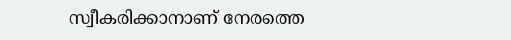സ്വീകരിക്കാനാണ് നേരത്തെ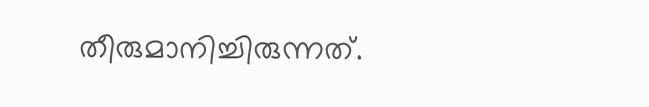തീരുമാനിച്ചിരുന്നത്.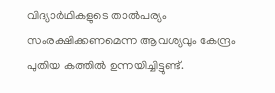വിദ്യാർഥികളുടെ താൽപര്യം സംരക്ഷിക്കണമെന്ന ആവശ്യവും കേന്ദ്രം പുതിയ കത്തിൽ ഉന്നയിച്ചിട്ടുണ്ട്.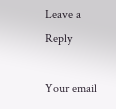Leave a Reply

Your email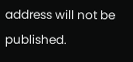address will not be published.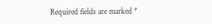Required fields are marked *